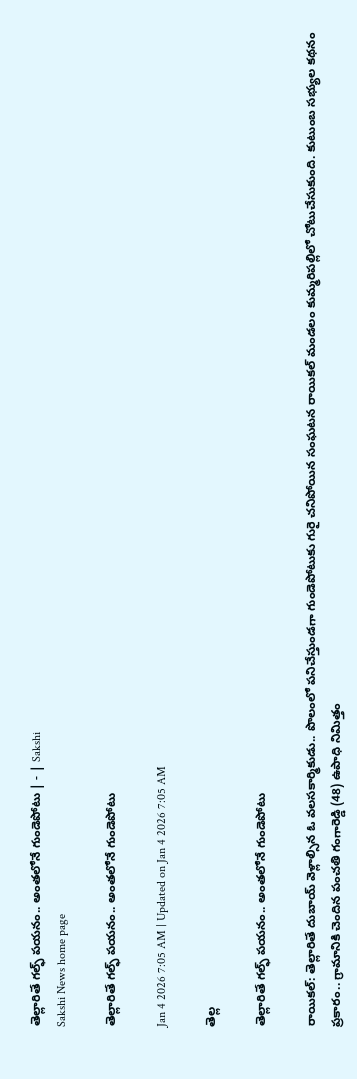తెల్లారితే గల్ఫ్‌ పయనం.. అంతలోనే గుండెపోటు | - | Sakshi
Sakshi News home page

తెల్లారితే గల్ఫ్‌ పయనం.. అంతలోనే గుండెపోటు

Jan 4 2026 7:05 AM | Updated on Jan 4 2026 7:05 AM

తెల్ల

తెల్లారితే గల్ఫ్‌ పయనం.. అంతలోనే గుండెపోటు

రాయికల్‌: తెల్లారితే దుబాయ్‌ వెళ్లాల్సిన ఓ వలసకార్మికుడు.. పొలంలో పనిచేస్తుండగా గుండెపోటుకు గురై చనిపోయిన సంఘటన రాయికల్‌ మండలం కుమ్మరిపల్లిలో చోటుచేసుకుంది. కుటుంబ సభ్యుల కథనం ప్రకారం.. గ్రామానికి చెందిన పంచతి గంగారెడ్డి (48) ఉపాధి నిమిత్తం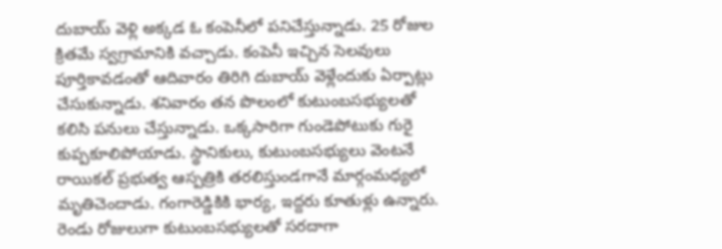దుబాయ్‌ వెళ్లి అక్కడ ఓ కంపెనీలో పనిచేస్తున్నాడు. 25 రోజుల క్రితమే స్వగ్రామానికి వచ్చాడు. కంపెనీ ఇచ్చిన సెలవులు పూర్తికావడంతో ఆదివారం తిరిగి దుబాయ్‌ వెళ్లేందుకు ఏర్పాట్లు చేసుకున్నాడు. శనివారం తన పొలంలో కుటుంబసభ్యులతో కలిసి పనులు చేస్తున్నాడు. ఒక్కసారిగా గుండెపోటుకు గురై కుప్పకూలిపోయాడు. స్థానికులు, కుటుంబసభ్యులు వెంటనే రాయికల్‌ ప్రభుత్వ ఆస్పత్రికి తరలిస్తుండగానే మార్గంమధ్యలో మృతిచెందాడు. గంగారెడ్డికికి భార్య, ఇద్దరు కూతుళ్లు ఉన్నారు. రెండు రోజులుగా కుటుంబసభ్యులతో సరదాగా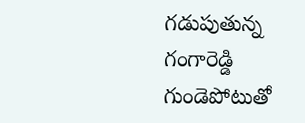గడుపుతున్న గంగారెడ్డి గుండెపోటుతో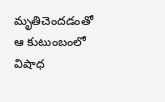మృతిచెందడంతో ఆ కుటుంబంలో విషాధ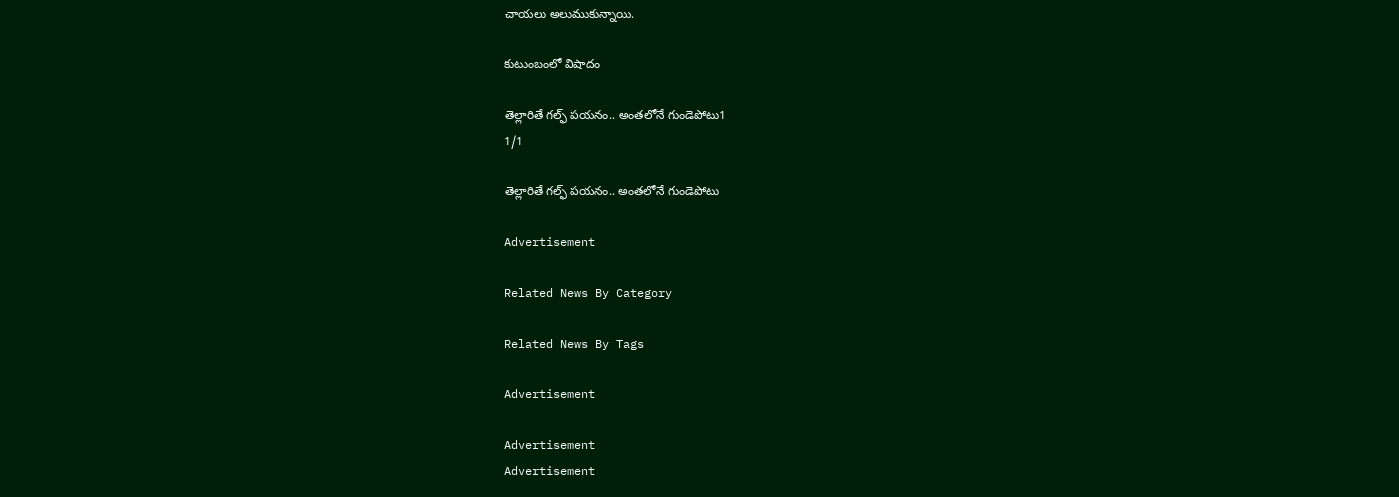చాయలు అలుముకున్నాయి.

కుటుంబంలో విషాదం

తెల్లారితే గల్ఫ్‌ పయనం.. అంతలోనే గుండెపోటు1
1/1

తెల్లారితే గల్ఫ్‌ పయనం.. అంతలోనే గుండెపోటు

Advertisement

Related News By Category

Related News By Tags

Advertisement

Advertisement
Advertisement